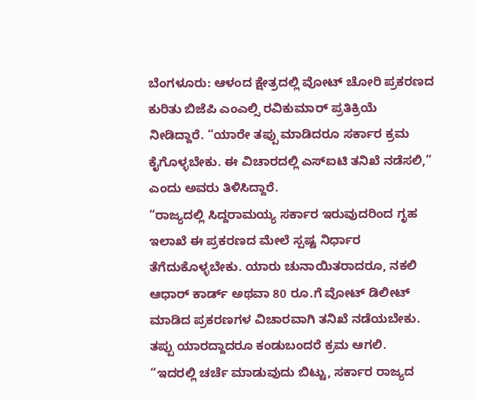ಬೆಂಗಳೂರು: ಆಳಂದ ಕ್ಷೇತ್ರದಲ್ಲಿ ವೋಟ್ ಚೋರಿ ಪ್ರಕರಣದ ಕುರಿತು ಬಿಜೆಪಿ ಎಂಎಲ್ಸಿ ರವಿಕುಮಾರ್ ಪ್ರತಿಕ್ರಿಯೆ ನೀಡಿದ್ದಾರೆ. “ಯಾರೇ ತಪ್ಪು ಮಾಡಿದರೂ ಸರ್ಕಾರ ಕ್ರಮ ಕೈಗೊಳ್ಳಬೇಕು. ಈ ವಿಚಾರದಲ್ಲಿ ಎಸ್ಐಟಿ ತನಿಖೆ ನಡೆಸಲಿ,” ಎಂದು ಅವರು ತಿಳಿಸಿದ್ದಾರೆ.
“ರಾಜ್ಯದಲ್ಲಿ ಸಿದ್ದರಾಮಯ್ಯ ಸರ್ಕಾರ ಇರುವುದರಿಂದ ಗೃಹ ಇಲಾಖೆ ಈ ಪ್ರಕರಣದ ಮೇಲೆ ಸ್ಪಷ್ಟ ನಿರ್ಧಾರ ತೆಗೆದುಕೊಳ್ಳಬೇಕು. ಯಾರು ಚುನಾಯಿತರಾದರೂ, ನಕಲಿ ಆಧಾರ್ ಕಾರ್ಡ್ ಅಥವಾ 80 ರೂ.ಗೆ ವೋಟ್ ಡಿಲೀಟ್ ಮಾಡಿದ ಪ್ರಕರಣಗಳ ವಿಚಾರವಾಗಿ ತನಿಖೆ ನಡೆಯಬೇಕು. ತಪ್ಪು ಯಾರದ್ದಾದರೂ ಕಂಡುಬಂದರೆ ಕ್ರಮ ಆಗಲಿ.
“ಇದರಲ್ಲಿ ಚರ್ಚೆ ಮಾಡುವುದು ಬಿಟ್ಟು, ಸರ್ಕಾರ ರಾಜ್ಯದ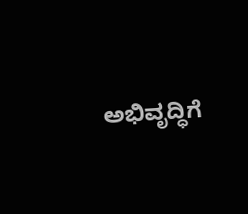ಅಭಿವೃದ್ಧಿಗೆ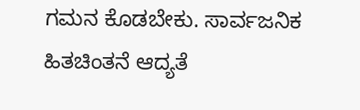ಗಮನ ಕೊಡಬೇಕು. ಸಾರ್ವಜನಿಕ ಹಿತಚಿಂತನೆ ಆದ್ಯತೆ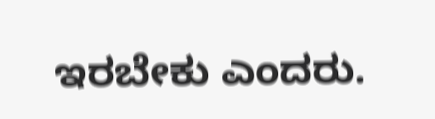ಇರಬೇಕು ಎಂದರು.